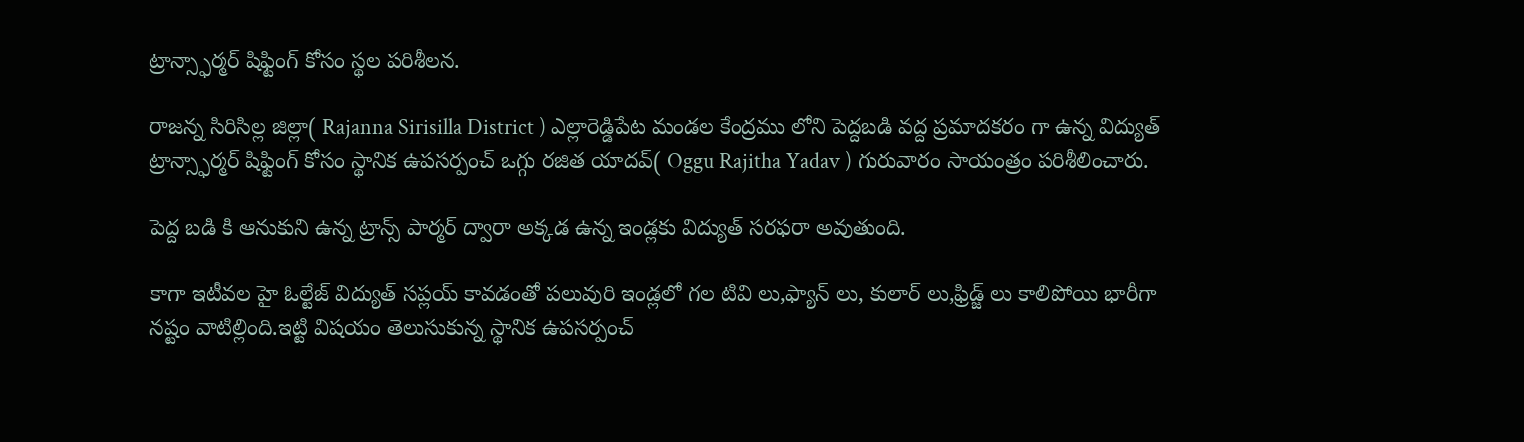ట్రాన్స్ఫార్మర్ షిఫ్టింగ్ కోసం స్థల పరిశీలన.

రాజన్న సిరిసిల్ల జిల్లా( Rajanna Sirisilla District ) ఎల్లారెడ్డిపేట మండల కేంద్రము లోని పెద్దబడి వద్ద ప్రమాదకరం గా ఉన్న విద్యుత్ ట్రాన్స్ఫార్మర్ షిఫ్టింగ్ కోసం స్థానిక ఉపసర్పంచ్ ఒగ్గు రజిత యాదవ్( Oggu Rajitha Yadav ) గురువారం సాయంత్రం పరిశీలించారు.

పెద్ద బడి కి ఆనుకుని ఉన్న ట్రాన్స్ పార్మర్ ద్వారా అక్కడ ఉన్న ఇండ్లకు విద్యుత్ సరఫరా అవుతుంది.

కాగా ఇటీవల హై ఓల్టేజ్ విద్యుత్ సప్లయ్ కావడంతో పలువురి ఇండ్లలో గల టివి లు,ఫ్యాన్ లు, కులార్ లు,ఫ్రిడ్జ్ లు కాలిపోయి భారీగా నష్టం వాటిల్లింది.ఇట్టి విషయం తెలుసుకున్న స్థానిక ఉపసర్పంచ్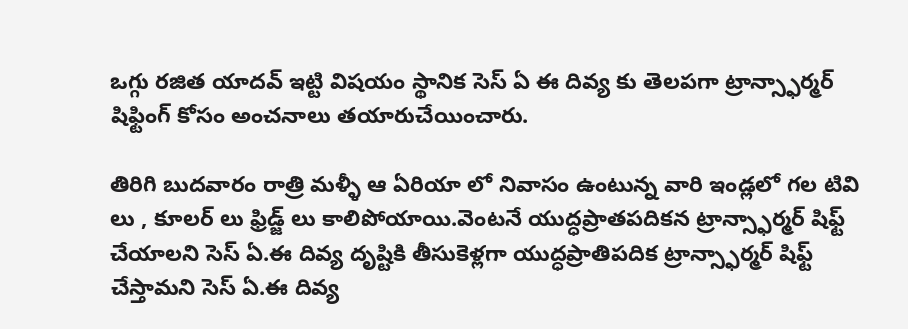ఒగ్గు రజిత యాదవ్ ఇట్టి విషయం స్థానిక సెస్ ఏ ఈ దివ్య కు తెలపగా ట్రాన్స్ఫార్మర్ షిఫ్టింగ్ కోసం అంచనాలు తయారుచేయించారు.

తిరిగి బుదవారం రాత్రి మళ్ళీ ఆ ఏరియా లో నివాసం ఉంటున్న వారి ఇండ్లలో గల టివి లు , కూలర్ లు ఫ్రిడ్జ్ లు కాలిపోయాయి.వెంటనే యుద్ధప్రాతపదికన ట్రాన్స్ఫార్మర్ షిఫ్ట్ చేయాలని సెస్ ఏ.ఈ దివ్య దృష్టికి తీసుకెళ్లగా యుద్ధప్రాతిపదిక ట్రాన్స్ఫార్మర్ షిఫ్ట్ చేస్తామని సెస్ ఏ.ఈ దివ్య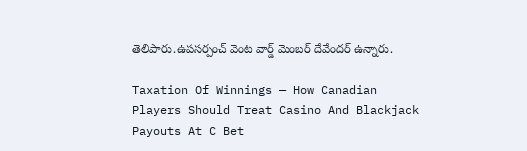తెలిపారు.ఉపసర్పంచ్ వెంట వార్డ్ మెంబర్ దేవేందర్ ఉన్నారు.

Taxation Of Winnings — How Canadian Players Should Treat Casino And Blackjack Payouts At C Bet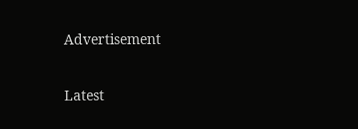Advertisement

Latest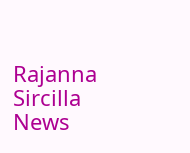Rajanna Sircilla News